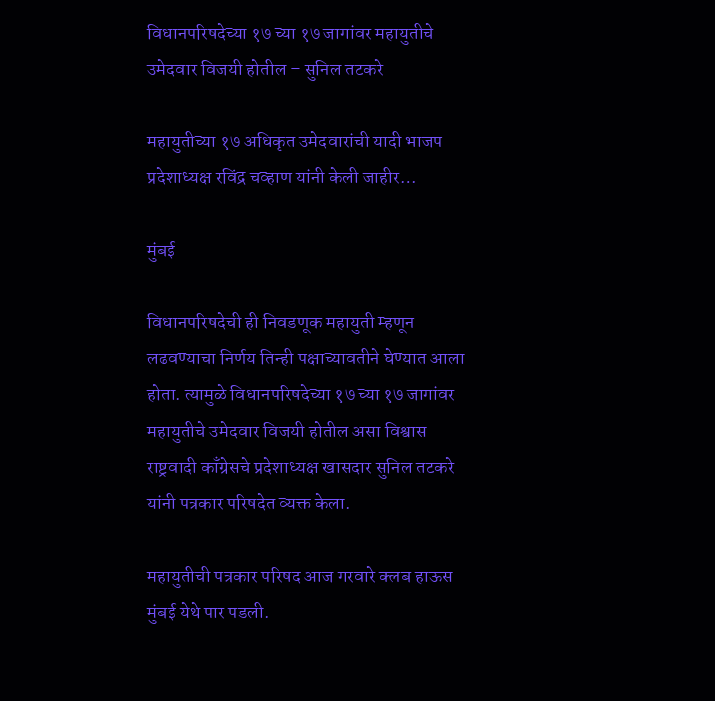विधानपरिषदेच्या १७ च्या १७ जागांवर महायुतीचे उमेदवार विजयी होतील – सुनिल तटकरे

महायुतीच्या १७ अधिकृत उमेदवारांची यादी भाजप प्रदेशाध्यक्ष रविंद्र चव्हाण यांनी केली जाहीर…

मुंबई

विधानपरिषदेची ही निवडणूक महायुती म्हणून लढवण्याचा निर्णय तिन्ही पक्षाच्यावतीने घेण्यात आला होता. त्यामुळे विधानपरिषदेच्या १७ च्या १७ जागांवर महायुतीचे उमेदवार विजयी होतील असा विश्वास राष्ट्रवादी काँग्रेसचे प्रदेशाध्यक्ष खासदार सुनिल तटकरे यांनी पत्रकार परिषदेत व्यक्त केला.

महायुतीची पत्रकार परिषद आज गरवारे क्लब हाऊस मुंबई येथे पार पडली.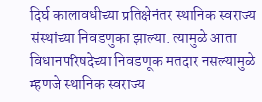दिर्घ कालावधीच्या प्रतिक्षेनंतर स्थानिक स्वराज्य संस्थांच्या निवडणुका झाल्या. त्यामुळे आता विधानपरिषदेच्या निवडणूक मतदार नसल्यामुळे म्हणजे स्थानिक स्वराज्य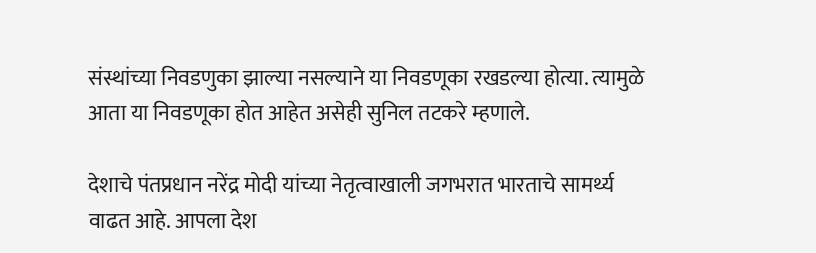संस्थांच्या निवडणुका झाल्या नसल्याने या निवडणूका रखडल्या होत्या. त्यामुळे आता या निवडणूका होत आहेत असेही सुनिल तटकरे म्हणाले.

देशाचे पंतप्रधान नरेंद्र मोदी यांच्या नेतृत्वाखाली जगभरात भारताचे सामर्थ्य वाढत आहे. आपला देश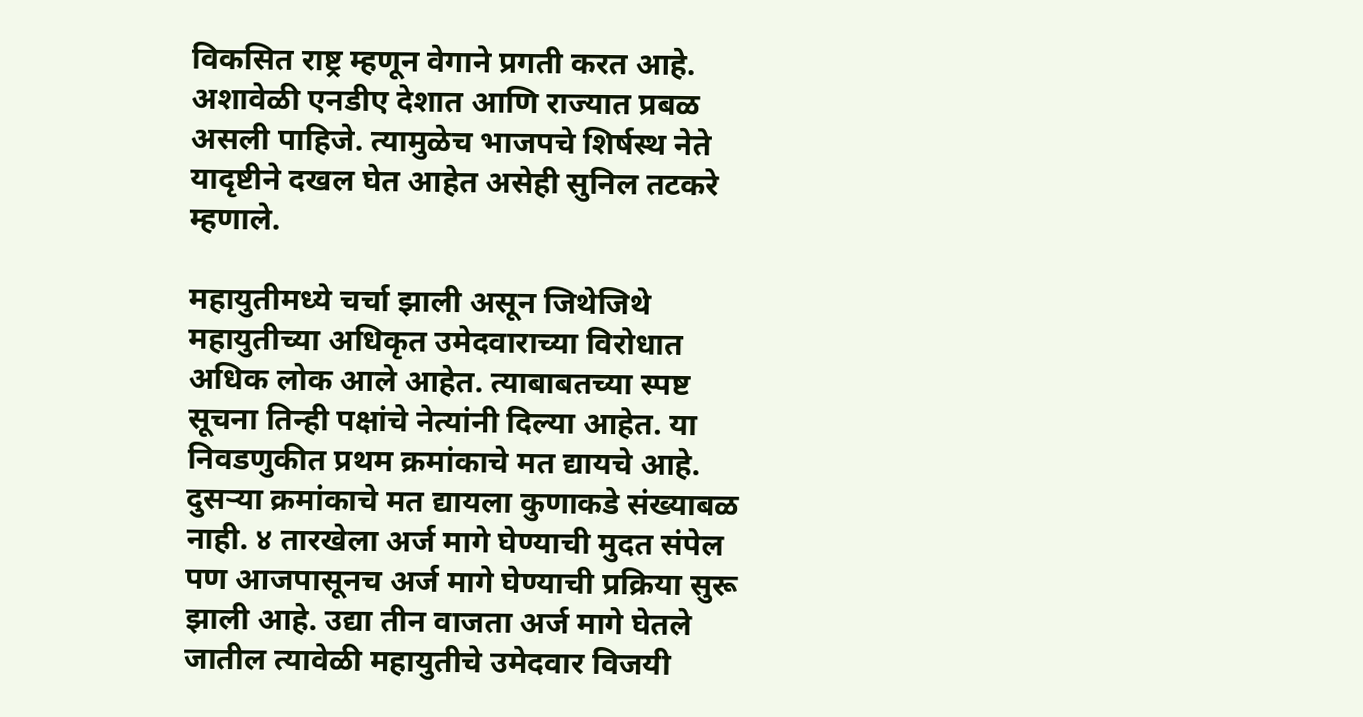विकसित राष्ट्र म्हणून वेगाने प्रगती करत आहे. अशावेळी एनडीए देशात आणि राज्यात प्रबळ असली पाहिजे. त्यामुळेच भाजपचे शिर्षस्थ नेते यादृष्टीने दखल घेत आहेत असेही सुनिल तटकरे म्हणाले.

महायुतीमध्ये चर्चा झाली असून जिथेजिथे महायुतीच्या अधिकृत उमेदवाराच्या विरोधात अधिक लोक आले आहेत. त्याबाबतच्या स्पष्ट सूचना तिन्ही पक्षांचे नेत्यांनी दिल्या आहेत. या निवडणुकीत प्रथम क्रमांकाचे मत द्यायचे आहे. दुसऱ्या क्रमांकाचे मत द्यायला कुणाकडे संख्याबळ नाही. ४ तारखेला अर्ज मागे घेण्याची मुदत संपेल पण आजपासूनच अर्ज मागे घेण्याची प्रक्रिया सुरू झाली आहे. उद्या तीन वाजता अर्ज मागे घेतले जातील त्यावेळी महायुतीचे उमेदवार विजयी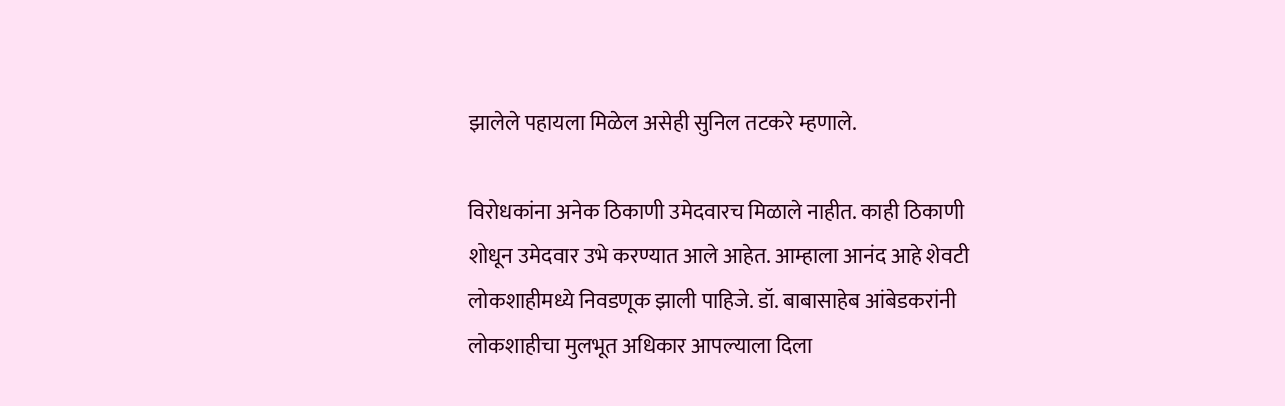झालेले पहायला मिळेल असेही सुनिल तटकरे म्हणाले.

विरोधकांना अनेक ठिकाणी उमेदवारच मिळाले नाहीत. काही ठिकाणी शोधून उमेदवार उभे करण्यात आले आहेत. आम्हाला आनंद आहे शेवटी लोकशाहीमध्ये निवडणूक झाली पाहिजे. डॉ. बाबासाहेब आंबेडकरांनी लोकशाहीचा मुलभूत अधिकार आपल्याला दिला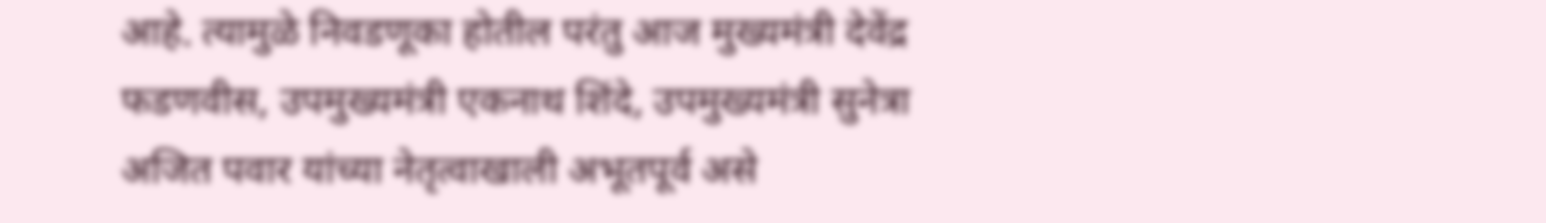आहे. त्यामुळे निवडणूका होतील परंतु आज मुख्यमंत्री देवेंद्र फडणवीस, उपमुख्यमंत्री एकनाथ शिंदे, उपमुख्यमंत्री सुनेत्रा अजित पवार यांच्या नेतृत्वाखाली अभूतपूर्व असे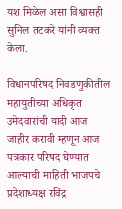यश मिळेल असा विश्वासही सुनिल तटकरे यांनी व्यक्त केला.

विधानपरिषद निवडणुकीतील महायुतीच्या अधिकृत उमेदवारांची यादी आज जाहीर करावी म्हणून आज पत्रकार परिषद घेण्यात आल्याची माहिती भाजपचे प्रदेशाध्यक्ष रविंद्र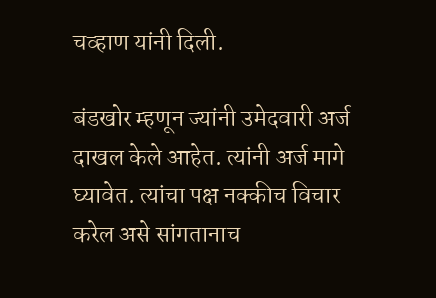चव्हाण यांनी दिली.

बंडखोर म्हणून ज्यांनी उमेदवारी अर्ज दाखल केले आहेत. त्यांनी अर्ज मागे घ्यावेत. त्यांचा पक्ष नक्कीच विचार करेल असे सांगतानाच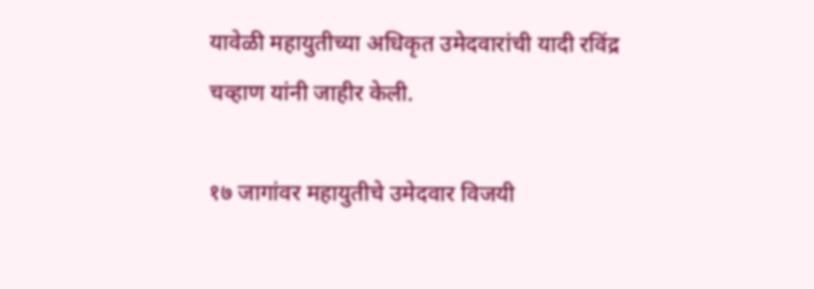यावेळी महायुतीच्या अधिकृत उमेदवारांची यादी रविंद्र चव्हाण यांनी जाहीर केली.

१७ जागांवर महायुतीचे उमेदवार विजयी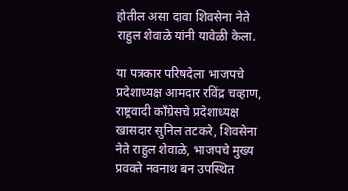होतील असा दावा शिवसेना नेते राहुल शेवाळे यांनी यावेळी केला.

या पत्रकार परिषदेला भाजपचे प्रदेशाध्यक्ष आमदार रविंद्र चव्हाण, राष्ट्रवादी काँग्रेसचे प्रदेशाध्यक्ष खासदार सुनिल तटकरे, शिवसेना नेते राहुल शेवाळे, भाजपचे मुख्य प्रवक्ते नवनाथ बन उपस्थित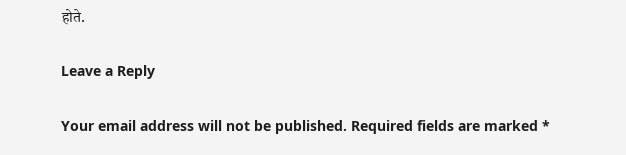होते.

Leave a Reply

Your email address will not be published. Required fields are marked *